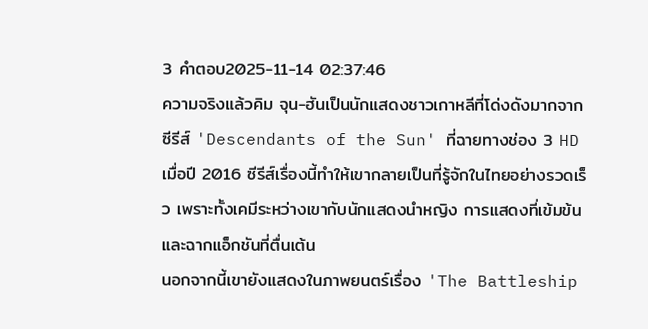3 คำตอบ2025-11-14 02:37:46
ความจริงแล้วคิม จุน-ฮันเป็นนักแสดงชาวเกาหลีที่โด่งดังมากจากซีรีส์ 'Descendants of the Sun' ที่ฉายทางช่อง 3 HD เมื่อปี 2016 ซีรีส์เรื่องนี้ทำให้เขากลายเป็นที่รู้จักในไทยอย่างรวดเร็ว เพราะทั้งเคมีระหว่างเขากับนักแสดงนำหญิง การแสดงที่เข้มข้น และฉากแอ็กชันที่ตื่นเต้น
นอกจากนี้เขายังแสดงในภาพยนตร์เรื่อง 'The Battleship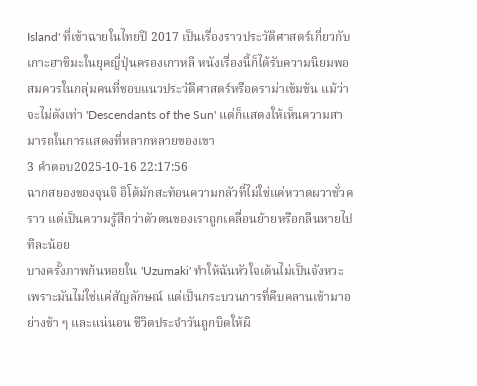Island' ที่เข้าฉายในไทยปี 2017 เป็นเรื่องราวประวัติศาสตร์เกี่ยวกับเกาะฮาชิมะในยุคญี่ปุ่นครองเกาหลี หนังเรื่องนี้ก็ได้รับความนิยมพอสมควรในกลุ่มคนที่ชอบแนวประวัติศาสตร์หรือดราม่าเข้มข้น แม้ว่าจะไม่ดังเท่า 'Descendants of the Sun' แต่ก็แสดงให้เห็นความสามารถในการแสดงที่หลากหลายของเขา
3 คำตอบ2025-10-16 22:17:56
ฉากสยองของจุนจิ อิโต้มักสะท้อนความกลัวที่ไม่ใช่แค่หวาดผวาชั่วคราว แต่เป็นความรู้สึกว่าตัวตนของเราถูกเคลื่อนย้ายหรือกลืนหายไปทีละน้อย
บางครั้งภาพก้นหอยใน 'Uzumaki' ทำให้ฉันหัวใจเต้นไม่เป็นจังหวะเพราะมันไม่ใช่แค่สัญลักษณ์ แต่เป็นกระบวนการที่คืบคลานเข้ามาอย่างช้า ๆ และแน่นอน ชีวิตประจำวันถูกบิดให้ผิ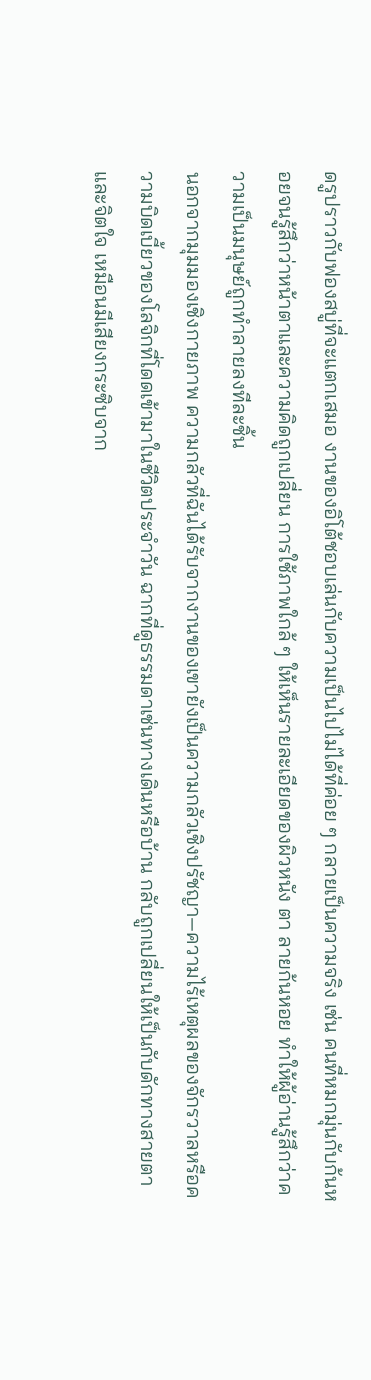ดรูปราวกับฟองสบู่ที่จะแตกเสมอ งานของอิโต้ชอบเล่นกับความเป็นไปไม่ได้ที่ค่อย ๆ กลายเป็นความจริง เช่น คนที่หมกมุ่นกับก้นหอยจนรู้สึกว่าหน้าตาและความคิดถูกเปลี่ยน การใช้ภาพใกล้ ๆ ให้เห็นรายละเอียดของผิวหนัง ตา ลายก้นหอย ทำให้ผู้อ่านรู้สึกว่าความเป็นมนุษย์ถูกทำลายลงทีละชิ้น
นอกจากมุมมองเชิงกายภาพ ความกลัวที่ฉันได้รับจากงานของเขายังเป็นความกลัวเชิงปรัชญา—ความไร้เหตุผลของจักรวาลหรือความบิดเบี้ยวของโลจิกที่โดดเข้ามาในชีวิตประจำวัน ฉากที่ดูธรรมดาเช่นทางเดินหรือบ้าน กลับถูกเปลี่ยนให้เป็นกับดักทางสายตาและจิตใจ เหมือนมีเสียงกระซิบจาก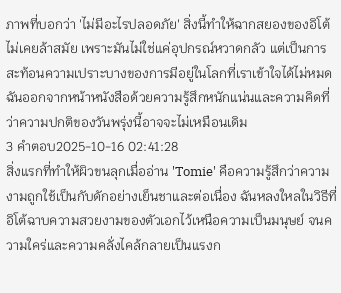ภาพที่บอกว่า 'ไม่มีอะไรปลอดภัย' สิ่งนี้ทำให้ฉากสยองของอิโต้ไม่เคยล้าสมัย เพราะมันไม่ใช่แค่อุปกรณ์หวาดกลัว แต่เป็นการสะท้อนความเปราะบางของการมีอยู่ในโลกที่เราเข้าใจได้ไม่หมด ฉันออกจากหน้าหนังสือด้วยความรู้สึกหนักแน่นและความคิดที่ว่าความปกติของวันพรุ่งนี้อาจจะไม่เหมือนเดิม
3 คำตอบ2025-10-16 02:41:28
สิ่งแรกที่ทำให้ผิวขนลุกเมื่ออ่าน 'Tomie' คือความรู้สึกว่าความงามถูกใช้เป็นกับดักอย่างเย็นชาและต่อเนื่อง ฉันหลงใหลในวิธีที่อิโต้ฉาบความสวยงามของตัวเอกไว้เหนือความเป็นมนุษย์ จนความใคร่และความคลั่งไคล้กลายเป็นแรงก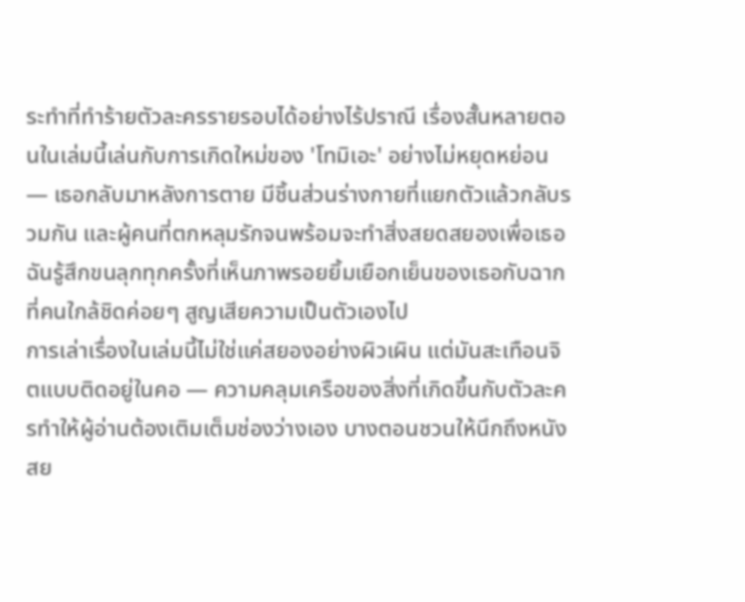ระทำที่ทำร้ายตัวละครรายรอบได้อย่างไร้ปราณี เรื่องสั้นหลายตอนในเล่มนี้เล่นกับการเกิดใหม่ของ 'โทมิเอะ' อย่างไม่หยุดหย่อน — เธอกลับมาหลังการตาย มีชิ้นส่วนร่างกายที่แยกตัวแล้วกลับรวมกัน และผู้คนที่ตกหลุมรักจนพร้อมจะทำสิ่งสยดสยองเพื่อเธอ ฉันรู้สึกขนลุกทุกครั้งที่เห็นภาพรอยยิ้มเยือกเย็นของเธอกับฉากที่คนใกล้ชิดค่อยๆ สูญเสียความเป็นตัวเองไป
การเล่าเรื่องในเล่มนี้ไม่ใช่แค่สยองอย่างผิวเผิน แต่มันสะเทือนจิตแบบติดอยู่ในคอ — ความคลุมเครือของสิ่งที่เกิดขึ้นกับตัวละครทำให้ผู้อ่านต้องเติมเต็มช่องว่างเอง บางตอนชวนให้นึกถึงหนังสย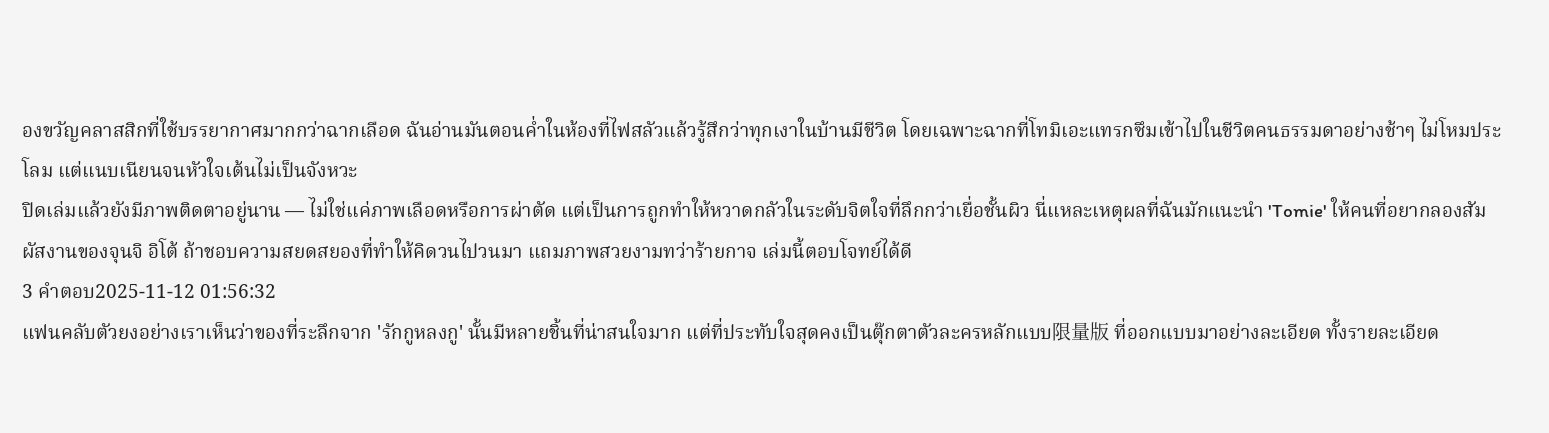องขวัญคลาสสิกที่ใช้บรรยากาศมากกว่าฉากเลือด ฉันอ่านมันตอนค่ำในห้องที่ไฟสลัวแล้วรู้สึกว่าทุกเงาในบ้านมีชีวิต โดยเฉพาะฉากที่โทมิเอะแทรกซึมเข้าไปในชีวิตคนธรรมดาอย่างช้าๆ ไม่โหมประโลม แต่แนบเนียนจนหัวใจเต้นไม่เป็นจังหวะ
ปิดเล่มแล้วยังมีภาพติดตาอยู่นาน — ไม่ใช่แค่ภาพเลือดหรือการผ่าตัด แต่เป็นการถูกทำให้หวาดกลัวในระดับจิตใจที่ลึกกว่าเยื่อชั้นผิว นี่แหละเหตุผลที่ฉันมักแนะนำ 'Tomie' ให้คนที่อยากลองสัมผัสงานของจุนจิ อิโต้ ถ้าชอบความสยดสยองที่ทำให้คิดวนไปวนมา แถมภาพสวยงามทว่าร้ายกาจ เล่มนี้ตอบโจทย์ได้ดี
3 คำตอบ2025-11-12 01:56:32
แฟนคลับตัวยงอย่างเราเห็นว่าของที่ระลึกจาก 'รักกูหลงกู' นั้นมีหลายชิ้นที่น่าสนใจมาก แต่ที่ประทับใจสุดคงเป็นตุ๊กตาตัวละครหลักแบบ限量版 ที่ออกแบบมาอย่างละเอียด ทั้งรายละเอียด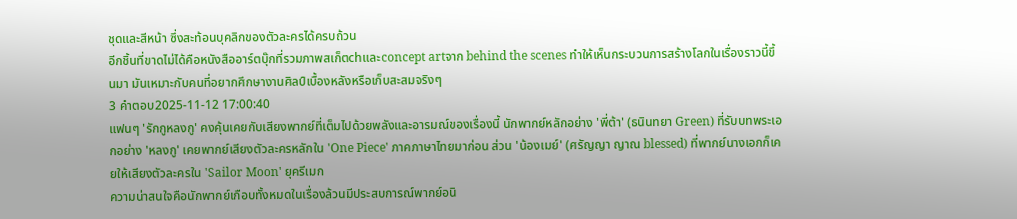ชุดและสีหน้า ซึ่งสะท้อนบุคลิกของตัวละครได้ครบถ้วน
อีกชิ้นที่ขาดไม่ได้คือหนังสืออาร์ตบุ๊กที่รวมภาพสเก็ตchและconcept artจาก behind the scenes ทำให้เห็นกระบวนการสร้างโลกในเรื่องราวนี้ขึ้นมา มันเหมาะกับคนที่อยากศึกษางานศิลป์เบื้องหลังหรือเก็บสะสมจริงๆ
3 คำตอบ2025-11-12 17:00:40
แฟนๆ 'รักกูหลงกู' คงคุ้นเคยกับเสียงพากย์ที่เต็มไปด้วยพลังและอารมณ์ของเรื่องนี้ นักพากย์หลักอย่าง 'พี่ต้า' (ธนินทยา Green) ที่รับบทพระเอกอย่าง 'หลงกู' เคยพากย์เสียงตัวละครหลักใน 'One Piece' ภาคภาษาไทยมาก่อน ส่วน 'น้องเมย์' (ศรัญญา ญาณ blessed) ที่พากย์นางเอกก็เคยให้เสียงตัวละครใน 'Sailor Moon' ยุครีเมก
ความน่าสนใจคือนักพากย์เกือบทั้งหมดในเรื่องล้วนมีประสบการณ์พากย์อนิ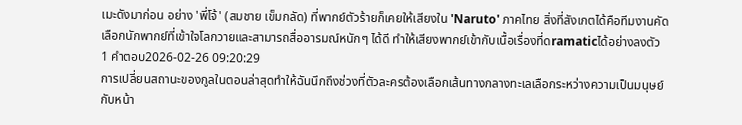เมะดังมาก่อน อย่าง 'พี่โจ้' (สมชาย เข็มกลัด) ที่พากย์ตัวร้ายก็เคยให้เสียงใน 'Naruto' ภาคไทย สิ่งที่สังเกตได้คือทีมงานคัดเลือกนักพากย์ที่เข้าใจโลกวายและสามารถสื่ออารมณ์หนักๆ ได้ดี ทำให้เสียงพากย์เข้ากับเนื้อเรื่องที่ดramaticได้อย่างลงตัว
1 คำตอบ2026-02-26 09:20:29
การเปลี่ยนสถานะของกูลในตอนล่าสุดทำให้ฉันนึกถึงช่วงที่ตัวละครต้องเลือกเส้นทางกลางทะเลเลือกระหว่างความเป็นมนุษย์กับหน้า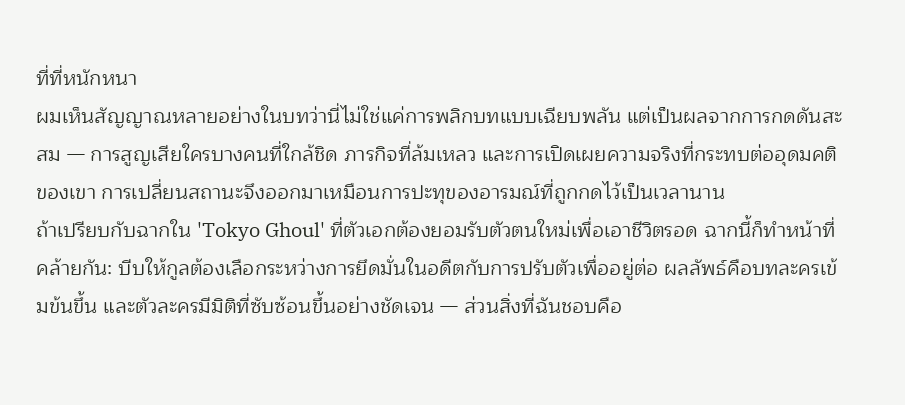ที่ที่หนักหนา
ผมเห็นสัญญาณหลายอย่างในบทว่านี่ไม่ใช่แค่การพลิกบทแบบเฉียบพลัน แต่เป็นผลจากการกดดันสะสม — การสูญเสียใครบางคนที่ใกล้ชิด ภารกิจที่ล้มเหลว และการเปิดเผยความจริงที่กระทบต่ออุดมคติของเขา การเปลี่ยนสถานะจึงออกมาเหมือนการปะทุของอารมณ์ที่ถูกกดไว้เป็นเวลานาน
ถ้าเปรียบกับฉากใน 'Tokyo Ghoul' ที่ตัวเอกต้องยอมรับตัวตนใหม่เพื่อเอาชีวิตรอด ฉากนี้ก็ทำหน้าที่คล้ายกัน: บีบให้กูลต้องเลือกระหว่างการยึดมั่นในอดีตกับการปรับตัวเพื่ออยู่ต่อ ผลลัพธ์คือบทละครเข้มข้นขึ้น และตัวละครมีมิติที่ซับซ้อนขึ้นอย่างชัดเจน — ส่วนสิ่งที่ฉันชอบคือ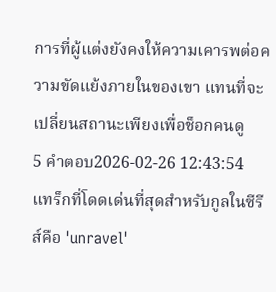การที่ผู้แต่งยังคงให้ความเคารพต่อความขัดแย้งภายในของเขา แทนที่จะเปลี่ยนสถานะเพียงเพื่อช็อกคนดู
5 คำตอบ2026-02-26 12:43:54
แทร็กที่โดดเด่นที่สุดสำหรับกูลในซีรีส์คือ 'unravel'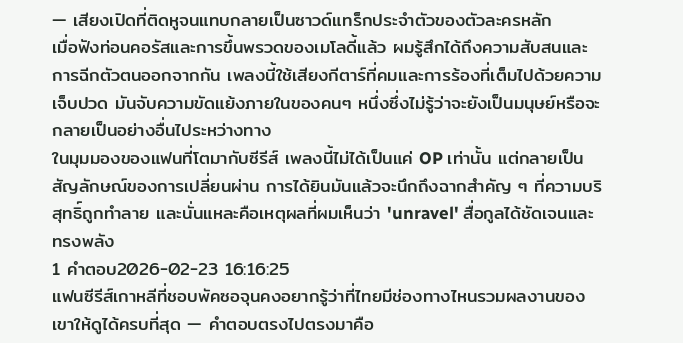— เสียงเปิดที่ติดหูจนแทบกลายเป็นซาวด์แทร็กประจำตัวของตัวละครหลัก
เมื่อฟังท่อนคอรัสและการขึ้นพรวดของเมโลดี้แล้ว ผมรู้สึกได้ถึงความสับสนและการฉีกตัวตนออกจากกัน เพลงนี้ใช้เสียงกีตาร์ที่คมและการร้องที่เต็มไปด้วยความเจ็บปวด มันจับความขัดแย้งภายในของคนๆ หนึ่งซึ่งไม่รู้ว่าจะยังเป็นมนุษย์หรือจะกลายเป็นอย่างอื่นไประหว่างทาง
ในมุมมองของแฟนที่โตมากับซีรีส์ เพลงนี้ไม่ได้เป็นแค่ OP เท่านั้น แต่กลายเป็นสัญลักษณ์ของการเปลี่ยนผ่าน การได้ยินมันแล้วจะนึกถึงฉากสำคัญ ๆ ที่ความบริสุทธิ์ถูกทำลาย และนั่นแหละคือเหตุผลที่ผมเห็นว่า 'unravel' สื่อกูลได้ชัดเจนและทรงพลัง
1 คำตอบ2026-02-23 16:16:25
แฟนซีรีส์เกาหลีที่ชอบพัคซอจุนคงอยากรู้ว่าที่ไทยมีช่องทางไหนรวมผลงานของเขาให้ดูได้ครบที่สุด — คำตอบตรงไปตรงมาคือ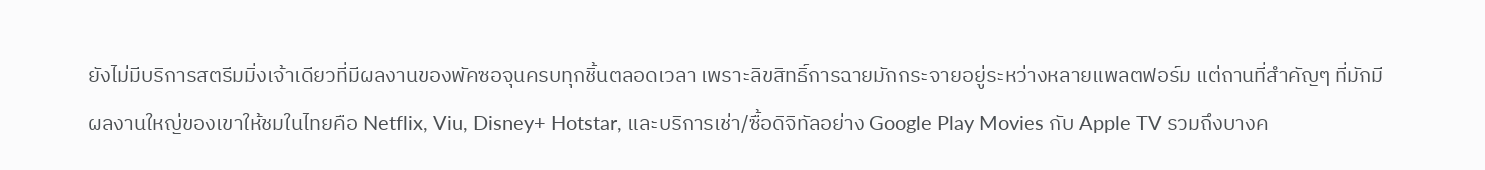ยังไม่มีบริการสตรีมมิ่งเจ้าเดียวที่มีผลงานของพัคซอจุนครบทุกชิ้นตลอดเวลา เพราะลิขสิทธิ์การฉายมักกระจายอยู่ระหว่างหลายแพลตฟอร์ม แต่ถานที่สำคัญๆ ที่มักมีผลงานใหญ่ของเขาให้ชมในไทยคือ Netflix, Viu, Disney+ Hotstar, และบริการเช่า/ซื้อดิจิทัลอย่าง Google Play Movies กับ Apple TV รวมถึงบางค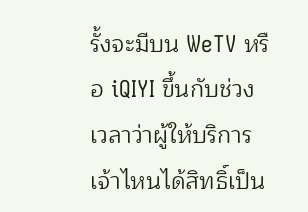รั้งจะมีบน WeTV หรือ iQIYI ขึ้นกับช่วงเวลาว่าผู้ให้บริการเจ้าไหนได้สิทธิ์เป็น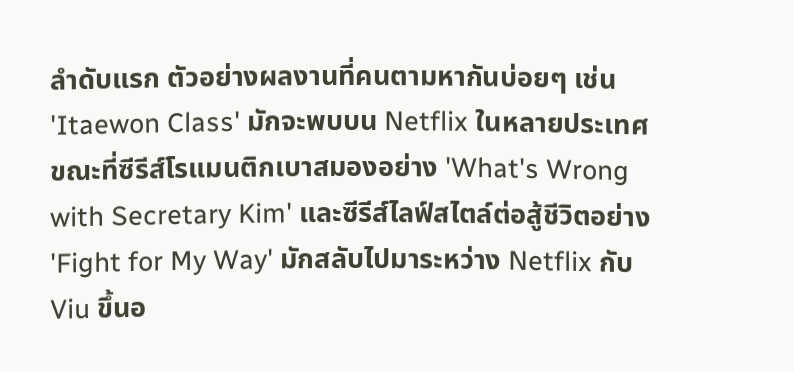ลำดับแรก ตัวอย่างผลงานที่คนตามหากันบ่อยๆ เช่น 'Itaewon Class' มักจะพบบน Netflix ในหลายประเทศ ขณะที่ซีรีส์โรแมนติกเบาสมองอย่าง 'What's Wrong with Secretary Kim' และซีรีส์ไลฟ์สไตล์ต่อสู้ชีวิตอย่าง 'Fight for My Way' มักสลับไปมาระหว่าง Netflix กับ Viu ขึ้นอ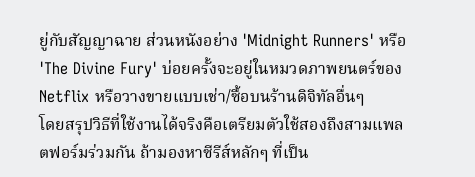ยู่กับสัญญาฉาย ส่วนหนังอย่าง 'Midnight Runners' หรือ 'The Divine Fury' บ่อยครั้งจะอยู่ในหมวดภาพยนตร์ของ Netflix หรือวางขายแบบเช่า/ซื้อบนร้านดิจิทัลอื่นๆ
โดยสรุปวิธีที่ใช้งานได้จริงคือเตรียมตัวใช้สองถึงสามแพลตฟอร์มร่วมกัน ถ้ามองหาซีรีส์หลักๆ ที่เป็น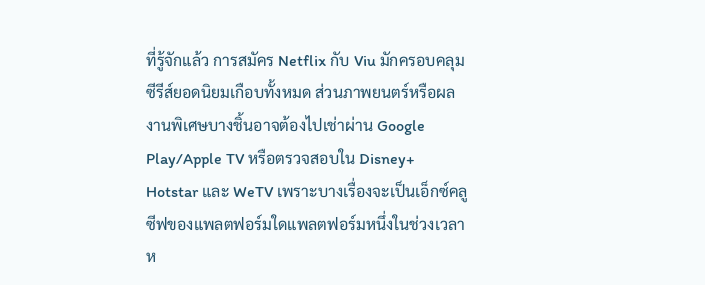ที่รู้จักแล้ว การสมัคร Netflix กับ Viu มักครอบคลุมซีรีส์ยอดนิยมเกือบทั้งหมด ส่วนภาพยนตร์หรือผลงานพิเศษบางชิ้นอาจต้องไปเช่าผ่าน Google Play/Apple TV หรือตรวจสอบใน Disney+ Hotstar และ WeTV เพราะบางเรื่องจะเป็นเอ็กซ์คลูซีฟของแพลตฟอร์มใดแพลตฟอร์มหนึ่งในช่วงเวลาห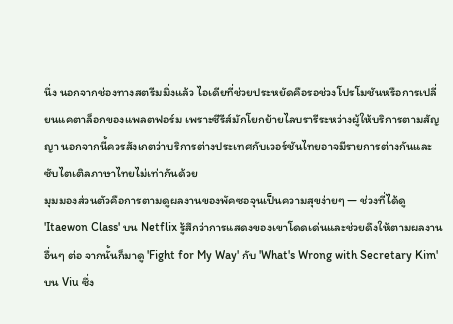นึ่ง นอกจากช่องทางสตรีมมิ่งแล้ว ไอเดียที่ช่วยประหยัดคือรอช่วงโปรโมชันหรือการเปลี่ยนแคตาล็อกของแพลตฟอร์ม เพราะซีรีส์มักโยกย้ายไลบรารีระหว่างผู้ให้บริการตามสัญญา นอกจากนี้ควรสังเกตว่าบริการต่างประเทศกับเวอร์ชันไทยอาจมีรายการต่างกันและซับไตเติลภาษาไทยไม่เท่ากันด้วย
มุมมองส่วนตัวคือการตามดูผลงานของพัคซอจุนเป็นความสุขง่ายๆ — ช่วงที่ได้ดู 'Itaewon Class' บน Netflix รู้สึกว่าการแสดงของเขาโดดเด่นและช่วยดึงให้ตามผลงานอื่นๆ ต่อ จากนั้นก็มาดู 'Fight for My Way' กับ 'What's Wrong with Secretary Kim' บน Viu ซึ่ง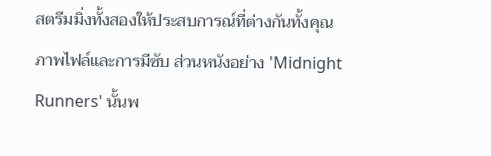สตรีมมิ่งทั้งสองให้ประสบการณ์ที่ต่างกันทั้งคุณภาพไฟล์และการมีซับ ส่วนหนังอย่าง 'Midnight Runners' นั้นพ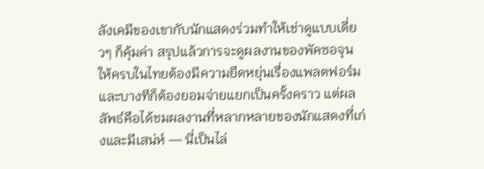ลังเคมีของเขากับนักแสดงร่วมทำให้เช่าดูแบบเดี่ยวๆ ก็คุ้มค่า สรุปแล้วการจะดูผลงานของพัคซอจุนให้ครบในไทยต้องมีความยืดหยุ่นเรื่องแพลตฟอร์มและบางทีก็ต้องยอมจ่ายแยกเป็นครั้งคราว แต่ผลลัพธ์คือได้ชมผลงานที่หลากหลายของนักแสดงที่เก่งและมีเสน่ห์ — นี่เป็นไล่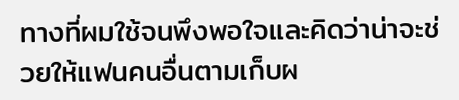ทางที่ผมใช้จนพึงพอใจและคิดว่าน่าจะช่วยให้แฟนคนอื่นตามเก็บผ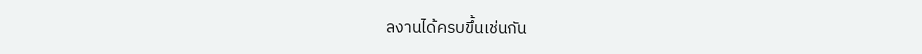ลงานได้ครบขึ้นเช่นกัน